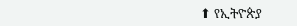⬆ የኢትዮጵያ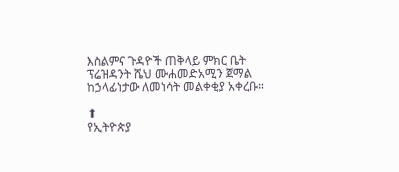እስልምና ጉዳዮች ጠቅላይ ምክር ቤት ፕሬዝዳንት ሼህ ሙሐመድአሚን ጀማል ከኃላፊነታው ለመነሳት መልቀቂያ አቀረቡ።

⬆
የኢትዮጵያ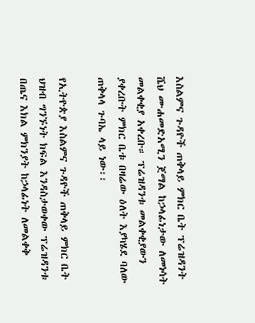እስልምና ጉዳዮች ጠቅላይ ምክር ቤት ፕሬዝዳንት ሼህ ሙሐመድአሚን ጀማል ከኃላፊነታው ለመነሳት መልቀቂያ አቀረቡ። ፕሬዝዳንቱ መልቀቂያውን ያቀረቡት ምክር ቤቱ በዛሬው ዕለት እያካሄደ ባለው ጠቅላላ ጉባኤ ላይ ነው፡፡

የኢትዮጵያ እስልምና ጉዳዮች ጠቅላይ ምክር ቤት ህዝብ ግንኙነት ክፍል እንዳስታወቀው ፕሬዝዳንቱ በጤና እክል ምክንያት ከኃላፊነት ለመልቀቅ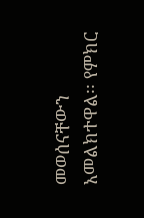መወሰናቸውን አመልክተዋል፡፡ የምክር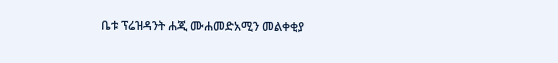ቤቱ ፕሬዝዳንት ሐጂ ሙሐመድአሚን መልቀቂያ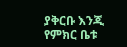ያቅርቡ እንጂ የምክር ቤቱ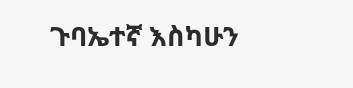ጉባኤተኛ እስካሁን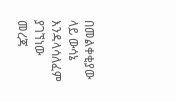በመልቀቂያው ላይ ውሳኔ እንዳላሳለፈም ያገኘነው መረጃ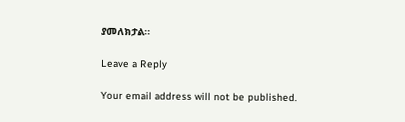ያመለክታል፡፡

Leave a Reply

Your email address will not be published.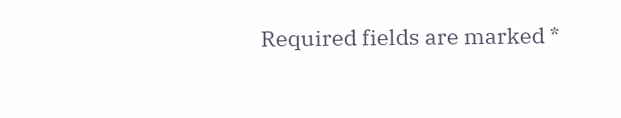Required fields are marked *